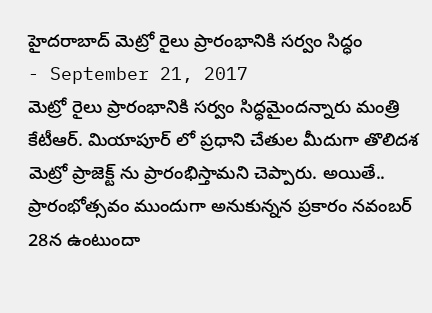హైదరాబాద్ మెట్రో రైలు ప్రారంభానికి సర్వం సిద్ధం
- September 21, 2017
మెట్రో రైలు ప్రారంభానికి సర్వం సిద్ధమైందన్నారు మంత్రి కేటీఆర్. మియాపూర్ లో ప్రధాని చేతుల మీదుగా తొలిదశ మెట్రో ప్రాజెక్ట్ ను ప్రారంభిస్తామని చెప్పారు. అయితే.. ప్రారంభోత్సవం ముందుగా అనుకున్నన ప్రకారం నవంబర్ 28న ఉంటుందా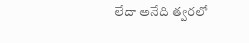లేదా అనేది త్వరలో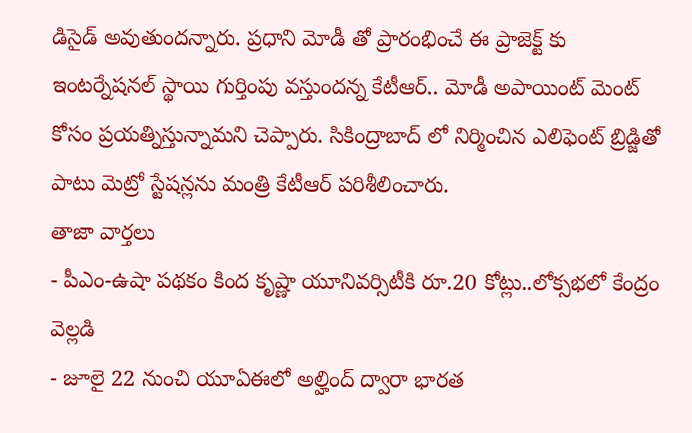డిసైడ్ అవుతుందన్నారు. ప్రధాని మోడీ తో ప్రారంభించే ఈ ప్రాజెక్ట్ కు ఇంటర్నేషనల్ స్థాయి గుర్తింపు వస్తుందన్న కేటీఆర్.. మోడీ అపాయింట్ మెంట్ కోసం ప్రయత్నిస్తున్నామని చెప్పారు. సికింద్రాబాద్ లో నిర్మించిన ఎలిఫెంట్ బ్రిడ్జితో పాటు మెట్రో స్టేషన్లను మంత్రి కేటీఆర్ పరిశీలించారు.
తాజా వార్తలు
- పీఎం-ఉషా పథకం కింద కృష్ణా యూనివర్సిటీకి రూ.20 కోట్లు..లోక్సభలో కేంద్రం వెల్లడి
- జూలై 22 నుంచి యూఏఈలో అల్హింద్ ద్వారా భారత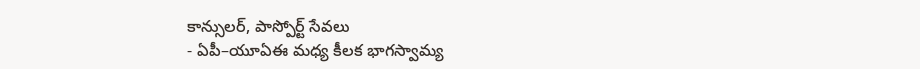కాన్సులర్, పాస్పోర్ట్ సేవలు
- ఏపీ–యూఏఈ మధ్య కీలక భాగస్వామ్య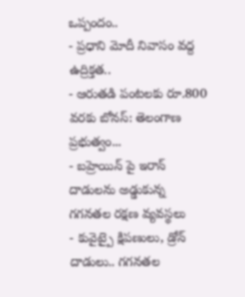ఒప్పందం..
- ప్రధాని మోదీ నివాసం వద్ద ఉద్రిక్తత..
- ఆరుతడి పంటలకు రూ.800 వరకు బోనస్: తెలంగాణ ప్రభుత్వం...
- బహ్రెయిన్ పై ఇరాన్ దాడులను అడ్డుకున్న గగనతల రక్షణ వ్యవస్థలు
- కువైట్పై క్షిపణులు, డ్రోన్ దాడులు.. గగనతల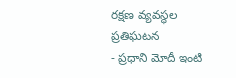రక్షణ వ్యవస్థల ప్రతిఘటన
- ప్రధాని మోదీ ఇంటి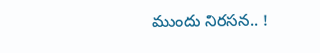ముందు నిరసన.. !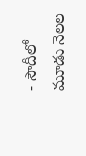- సౌదీలో మూడు నెలల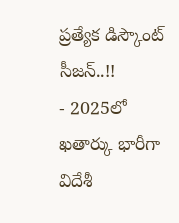ప్రత్యేక డిస్కౌంట్ సీజన్..!!
- 2025లో ఖతార్కు భారీగా విదేశీ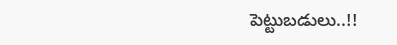పెట్టుబడులు..!!